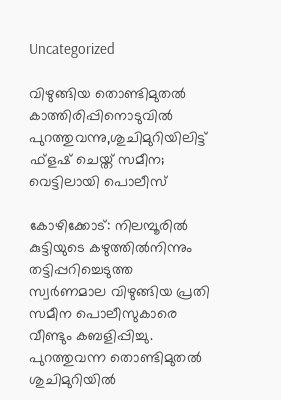Uncategorized

വിഴുങ്ങിയ തൊണ്ടിമുതൽ കാത്തിരിപ്പിനൊടുവിൽ പുറത്തുവന്നു,ശുചിമുറിയിലിട്ട് ഫ്ളഷ് ചെയ്ത് സമീന; വെട്ടിലായി പൊലീസ്

കോഴിക്കോട്: നിലമ്പൂരിൽ കുട്ടിയുടെ കഴുത്തിൽനിന്നും തട്ടിപ്പറിച്ചെടുത്ത സ്വർണമാല വിഴുങ്ങിയ പ്രതി സമീന പൊലീസുകാരെ വീണ്ടും കബളിപ്പിച്ചു. പുറത്തുവന്ന തൊണ്ടിമുതൽ ശുചിമുറിയിൽ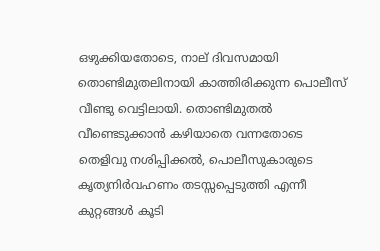ഒഴുക്കിയതോടെ, നാല് ദിവസമായി തൊണ്ടിമുതലിനായി കാത്തിരിക്കുന്ന പൊലീസ് വീണ്ടു വെട്ടിലായി. തൊണ്ടിമുതൽ വീണ്ടെടുക്കാൻ കഴിയാതെ വന്നതോടെ തെളിവു നശിപ്പിക്കൽ, പൊലീസുകാരുടെ കൃത്യനിർവഹണം തടസ്സപ്പെടുത്തി എന്നീ കുറ്റങ്ങൾ കൂടി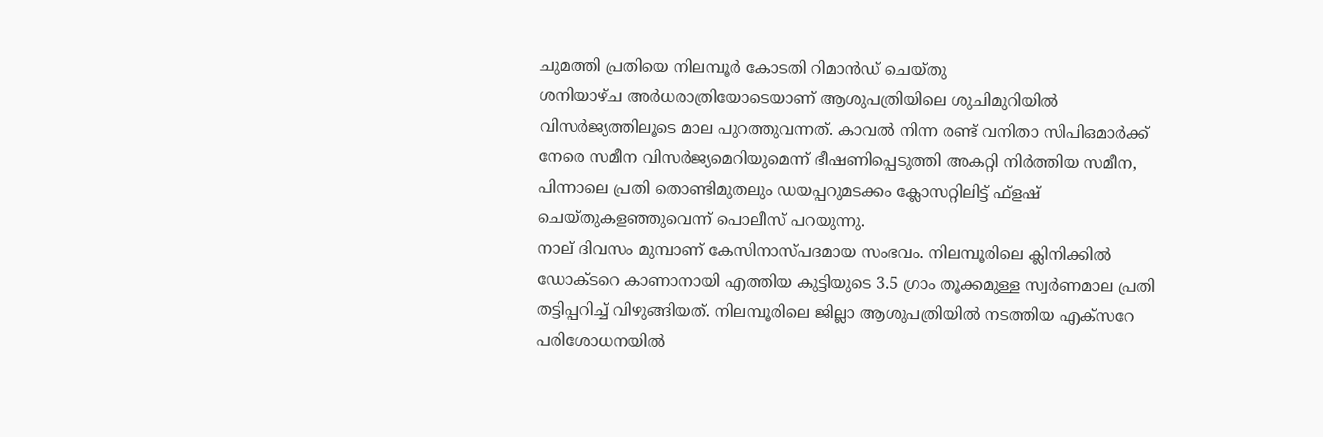ചുമത്തി പ്രതിയെ നിലമ്പൂർ കോടതി റിമാൻഡ് ചെയ്തു
ശനിയാഴ്ച അർധരാത്രിയോടെയാണ് ആശുപത്രിയിലെ ശുചിമുറിയിൽ വിസർജ്യത്തിലൂടെ മാല പുറത്തുവന്നത്. കാവൽ നിന്ന രണ്ട് വനിതാ സിപിഒമാർക്ക് നേരെ സമീന വിസർജ്യമെറിയുമെന്ന് ഭീഷണിപ്പെടുത്തി അകറ്റി നിർത്തിയ സമീന, പിന്നാലെ പ്രതി തൊണ്ടിമുതലും ഡയപ്പറുമടക്കം ക്ലോസറ്റിലിട്ട് ഫ്‌ളഷ് ചെയ്തുകളഞ്ഞുവെന്ന് പൊലീസ് പറയുന്നു.
നാല് ദിവസം മുമ്പാണ് കേസിനാസ്പദമായ സംഭവം. നിലമ്പൂരിലെ ക്ലിനിക്കിൽ ഡോക്ടറെ കാണാനായി എത്തിയ കുട്ടിയുടെ 3.5 ഗ്രാം തൂക്കമുള്ള സ്വർണമാല പ്രതി തട്ടിപ്പറിച്ച് വിഴുങ്ങിയത്. നിലമ്പൂരിലെ ജില്ലാ ആശുപത്രിയിൽ നടത്തിയ എക്‌സറേ പരിശോധനയിൽ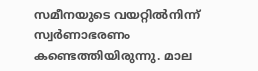സമീനയുടെ വയറ്റിൽനിന്ന് സ്വർണാഭരണം കണ്ടെത്തിയിരുന്നു. മാല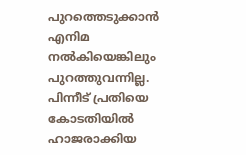പുറത്തെടുക്കാൻ എനിമ നൽകിയെങ്കിലും പുറത്തുവന്നില്ല. പിന്നീട് പ്രതിയെ കോടതിയിൽ ഹാജരാക്കിയ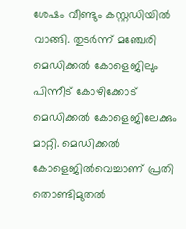ശേഷം വീണ്ടും കസ്റ്റഡിയിൽ വാങ്ങി. തുടർന്ന് മഞ്ചേരി മെഡിക്കൽ കോളെജിലും പിന്നീട് കോഴിക്കോട് മെഡിക്കൽ കോളെജിലേക്കും മാറ്റി. മെഡിക്കൽ കോളെജിൽവെച്ചാണ് പ്രതി തൊണ്ടിമുതൽ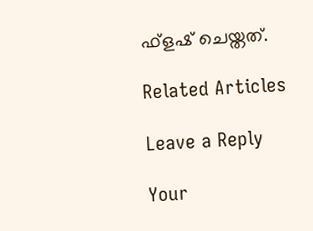ഫ്‌ളഷ് ചെയ്തത്.

Related Articles

Leave a Reply

Your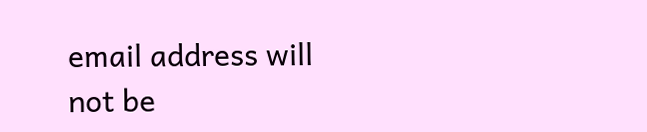email address will not be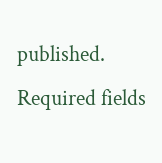published. Required fields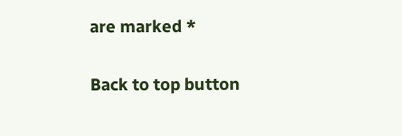are marked *

Back to top button